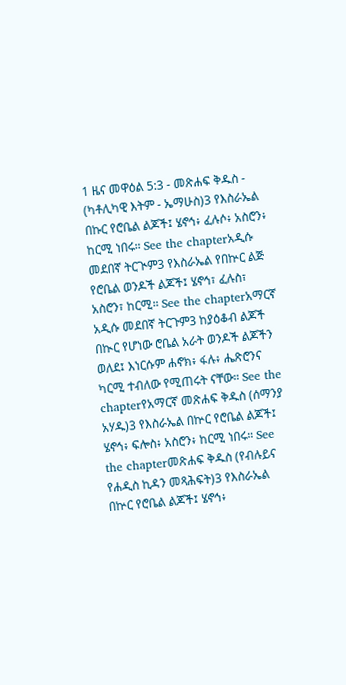1 ዜና መዋዕል 5:3 - መጽሐፍ ቅዱስ - (ካቶሊካዊ እትም - ኤማሁስ)3 የእስራኤል በኩር የሮቤል ልጆች፤ ሄኖኅ፥ ፈሉሶ፥ አስሮን፥ ከርሚ ነበሩ። See the chapterአዲሱ መደበኛ ትርጒም3 የእስራኤል የበኵር ልጅ የሮቤል ወንዶች ልጆች፤ ሄኖኅ፣ ፈሉስ፣ አስሮን፣ ከርሚ። See the chapterአማርኛ አዲሱ መደበኛ ትርጉም3 ከያዕቆብ ልጆች በኲር የሆነው ሮቤል አራት ወንዶች ልጆችን ወለደ፤ እነርሱም ሐኖክ፥ ፋሉ፥ ሔጽሮንና ካርሚ ተብለው የሚጠሩት ናቸው። See the chapterየአማርኛ መጽሐፍ ቅዱስ (ሰማንያ አሃዱ)3 የእስራኤል በኵር የሮቤል ልጆች፤ ሄኖኅ፥ ፍሎስ፥ አስሮን፥ ከርሚ ነበሩ። See the chapterመጽሐፍ ቅዱስ (የብሉይና የሐዲስ ኪዳን መጻሕፍት)3 የእስራኤል በኵር የሮቤል ልጆች፤ ሄኖኅ፥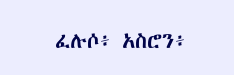ፈሉሶ፥ አስሮን፥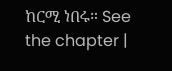ከርሚ ነበሩ። See the chapter |